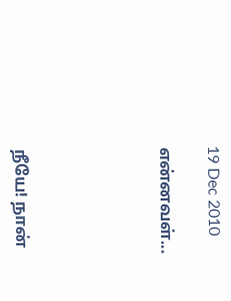19 Dec 2010

என்னவள்...





நீயே! நான்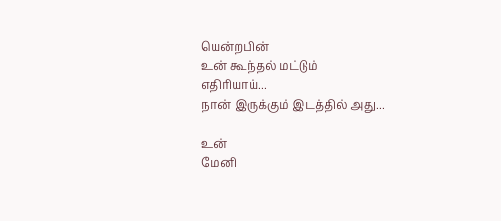யென்றபின்
உன் கூந்தல் மட்டும்
எதிரியாய்...
நான் இருக்கும் இடத்தில் அது...

உன்
மேனி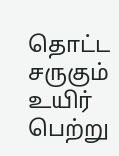தொட்ட சருகும்
உயிர் பெற்று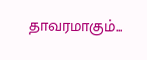தாவரமாகும்...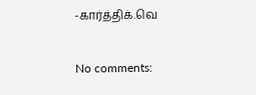-கார்த்திக்.வெ

No comments: